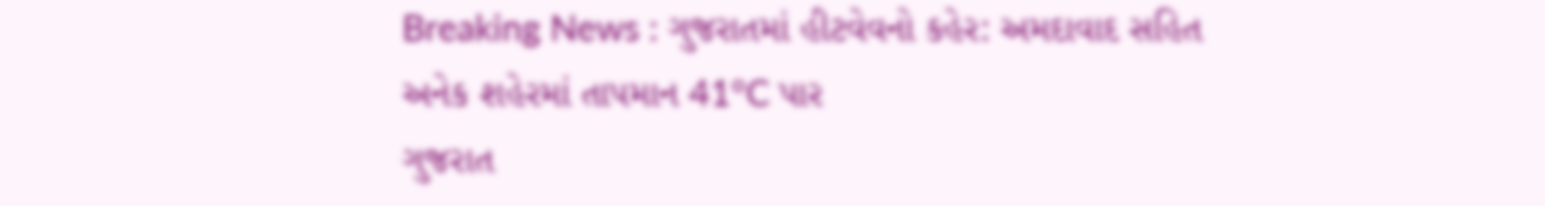Breaking News : ગુજરાતમાં હીટવેવનો કહેર: અમદાવાદ સહિત અનેક શહેરમાં તાપમાન 41°C પાર
ગુજરાત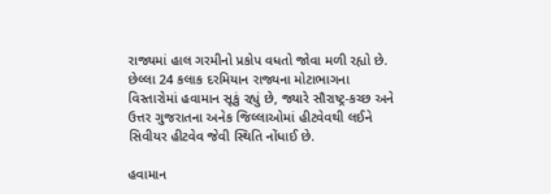રાજ્યમાં હાલ ગરમીનો પ્રકોપ વધતો જોવા મળી રહ્યો છે. છેલ્લા 24 કલાક દરમિયાન રાજ્યના મોટાભાગના વિસ્તારોમાં હવામાન સૂકું રહ્યું છે, જ્યારે સૌરાષ્ટ્ર-કચ્છ અને ઉત્તર ગુજરાતના અનેક જિલ્લાઓમાં હીટવેવથી લઈને સિવીયર હીટવેવ જેવી સ્થિતિ નોંધાઈ છે.

હવામાન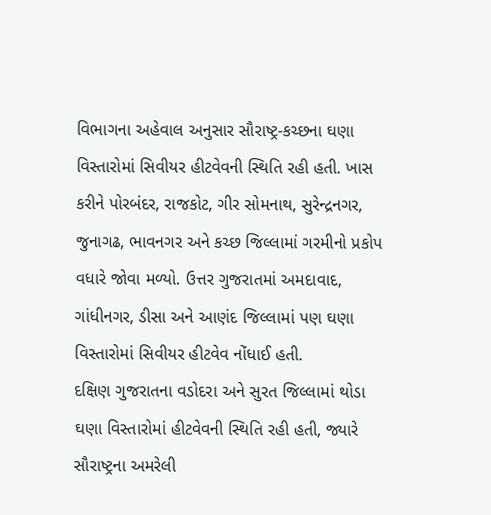વિભાગના અહેવાલ અનુસાર સૌરાષ્ટ્ર-કચ્છના ઘણા વિસ્તારોમાં સિવીયર હીટવેવની સ્થિતિ રહી હતી. ખાસ કરીને પોરબંદર, રાજકોટ, ગીર સોમનાથ, સુરેન્દ્રનગર, જુનાગઢ, ભાવનગર અને કચ્છ જિલ્લામાં ગરમીનો પ્રકોપ વધારે જોવા મળ્યો. ઉત્તર ગુજરાતમાં અમદાવાદ, ગાંધીનગર, ડીસા અને આણંદ જિલ્લામાં પણ ઘણા વિસ્તારોમાં સિવીયર હીટવેવ નોંધાઈ હતી.
દક્ષિણ ગુજરાતના વડોદરા અને સુરત જિલ્લામાં થોડા ઘણા વિસ્તારોમાં હીટવેવની સ્થિતિ રહી હતી, જ્યારે સૌરાષ્ટ્રના અમરેલી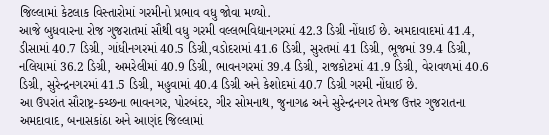જિલ્લામાં કેટલાક વિસ્તારોમાં ગરમીનો પ્રભાવ વધુ જોવા મળ્યો.
આજે બુધવારના રોજ ગુજરાતમાં સૌથી વધુ ગરમી વલ્લભવિદ્યાનગરમાં 42.3 ડિગ્રી નોંધાઈ છે. અમદાવાદમાં 41.4, ડીસામાં 40.7 ડિગ્રી, ગાંધીનગરમાં 40.5 ડિગ્રી,વડોદરામાં 41.6 ડિગ્રી, સુરતમાં 41 ડિગ્રી, ભૂજમાં 39.4 ડિગ્રી, નલિયામાં 36.2 ડિગ્રી, અમરેલીમાં 40.9 ડિગ્રી, ભાવનગરમાં 39.4 ડિગ્રી, રાજકોટમાં 41.9 ડિગ્રી, વેરાવળમાં 40.6 ડિગ્રી, સુરેન્દ્રનગરમાં 41.5 ડિગ્રી, મહુવામાં 40.4 ડિગ્રી અને કેશોદમાં 40.7 ડિગ્રી ગરમી નોંધાઈ છે.
આ ઉપરાંત સૌરાષ્ટ્ર-કચ્છના ભાવનગર, પોરબંદર, ગીર સોમનાથ, જુનાગઢ અને સુરેન્દ્રનગર તેમજ ઉત્તર ગુજરાતના અમદાવાદ, બનાસકાંઠા અને આણંદ જિલ્લામાં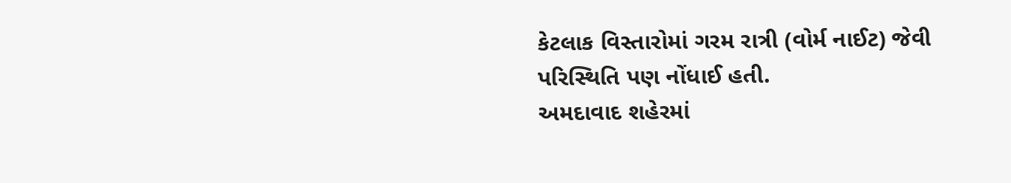કેટલાક વિસ્તારોમાં ગરમ રાત્રી (વોર્મ નાઈટ) જેવી પરિસ્થિતિ પણ નોંધાઈ હતી.
અમદાવાદ શહેરમાં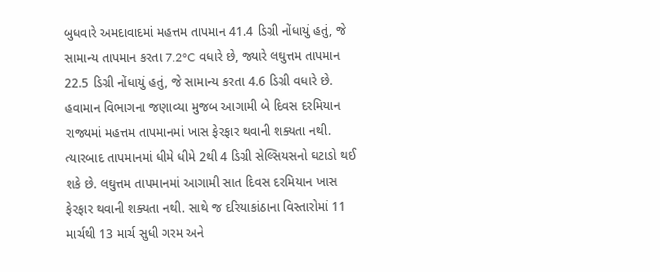બુધવારે અમદાવાદમાં મહત્તમ તાપમાન 41.4 ડિગ્રી નોંધાયું હતું, જે સામાન્ય તાપમાન કરતા 7.2°C વધારે છે, જ્યારે લઘુત્તમ તાપમાન 22.5 ડિગ્રી નોંધાયું હતું, જે સામાન્ય કરતા 4.6 ડિગ્રી વધારે છે.
હવામાન વિભાગના જણાવ્યા મુજબ આગામી બે દિવસ દરમિયાન રાજ્યમાં મહત્તમ તાપમાનમાં ખાસ ફેરફાર થવાની શક્યતા નથી. ત્યારબાદ તાપમાનમાં ધીમે ધીમે 2થી 4 ડિગ્રી સેલ્સિયસનો ઘટાડો થઈ શકે છે. લઘુત્તમ તાપમાનમાં આગામી સાત દિવસ દરમિયાન ખાસ ફેરફાર થવાની શક્યતા નથી. સાથે જ દરિયાકાંઠાના વિસ્તારોમાં 11 માર્ચથી 13 માર્ચ સુધી ગરમ અને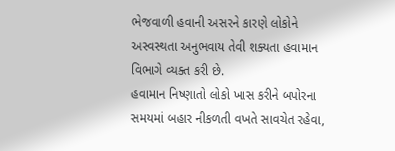ભેજવાળી હવાની અસરને કારણે લોકોને અસ્વસ્થતા અનુભવાય તેવી શક્યતા હવામાન વિભાગે વ્યક્ત કરી છે.
હવામાન નિષ્ણાતો લોકો ખાસ કરીને બપોરના સમયમાં બહાર નીકળતી વખતે સાવચેત રહેવા,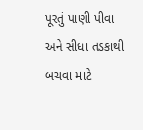પૂરતું પાણી પીવા અને સીધા તડકાથી બચવા માટે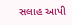સલાહ આપી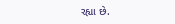રહ્યા છે.